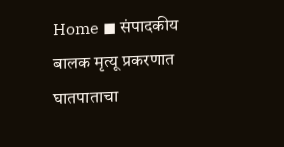Home ◼ संपादकीय बालक मृत्यू प्रकरणात घातपाताचा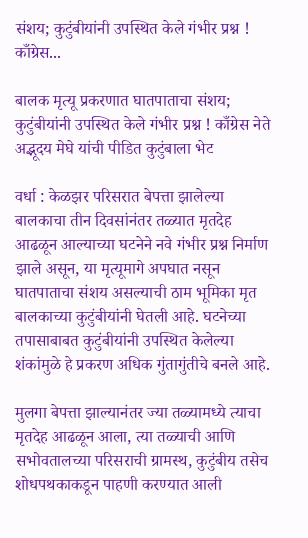संशय; कुटुंबीयांनी उपस्थित केले गंभीर प्रश्न ! काँग्रेस...

बालक मृत्यू प्रकरणात घातपाताचा संशय; कुटुंबीयांनी उपस्थित केले गंभीर प्रश्न ! काँग्रेस नेते अद्भूदय मेघे यांची पीडित कुटुंबाला भेट

वर्धा : केळझर परिसरात बेपत्ता झालेल्या बालकाचा तीन दिवसांनंतर तळ्यात मृतदेह आढळून आल्याच्या घटनेने नवे गंभीर प्रश्न निर्माण झाले असून, या मृत्यूमागे अपघात नसून घातपाताचा संशय असल्याची ठाम भूमिका मृत बालकाच्या कुटुंबीयांनी घेतली आहे. घटनेच्या तपासाबाबत कुटुंबीयांनी उपस्थित केलेल्या शंकांमुळे हे प्रकरण अधिक गुंतागुंतीचे बनले आहे.

मुलगा बेपत्ता झाल्यानंतर ज्या तळ्यामध्ये त्याचा मृतदेह आढळून आला, त्या तळ्याची आणि सभोवतालच्या परिसराची ग्रामस्थ, कुटुंबीय तसेच शोधपथकाकडून पाहणी करण्यात आली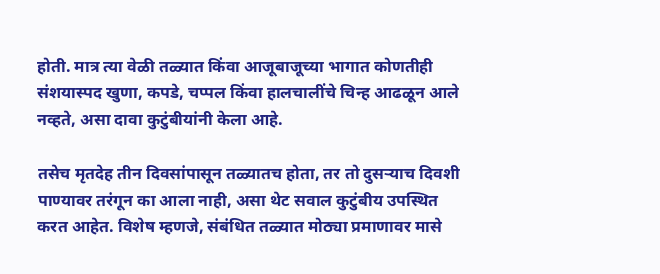होती. मात्र त्या वेळी तळ्यात किंवा आजूबाजूच्या भागात कोणतीही संशयास्पद खुणा, कपडे, चप्पल किंवा हालचालींचे चिन्ह आढळून आले नव्हते, असा दावा कुटुंबीयांनी केला आहे.

तसेच मृतदेह तीन दिवसांपासून तळ्यातच होता, तर तो दुसऱ्याच दिवशी पाण्यावर तरंगून का आला नाही, असा थेट सवाल कुटुंबीय उपस्थित करत आहेत. विशेष म्हणजे, संबंधित तळ्यात मोठ्या प्रमाणावर मासे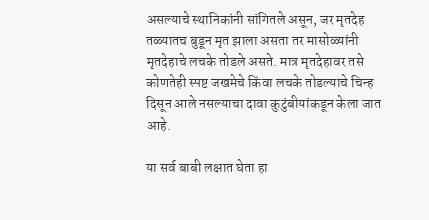असल्याचे स्थानिकांनी सांगितले असून, जर मृतदेह तळ्यातच बुडून मृत झाला असता तर मासोळ्यांनी मृतदेहाचे लचके तोडले असते. मात्र मृतदेहावर तसे कोणतेही स्पष्ट जखमेचे किंवा लचके तोडल्याचे चिन्ह दिसून आले नसल्याचा दावा कुटुंबीयांकडून केला जात आहे.

या सर्व बाबी लक्षात घेता हा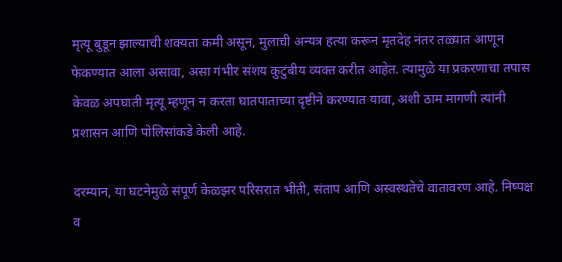मृत्यू बुडून झाल्याची शक्यता कमी असून, मुलाची अन्यत्र हत्या करून मृतदेह नंतर तळ्यात आणून फेकण्यात आला असावा, असा गंभीर संशय कुटुंबीय व्यक्त करीत आहेत. त्यामुळे या प्रकरणाचा तपास केवळ अपघाती मृत्यू म्हणून न करता घातपाताच्या दृष्टीने करण्यात यावा, अशी ठाम मागणी त्यांनी प्रशासन आणि पोलिसांकडे केली आहे.

दरम्यान, या घटनेमुळे संपूर्ण केळझर परिसरात भीती, संताप आणि अस्वस्थतेचे वातावरण आहे. निष्पक्ष व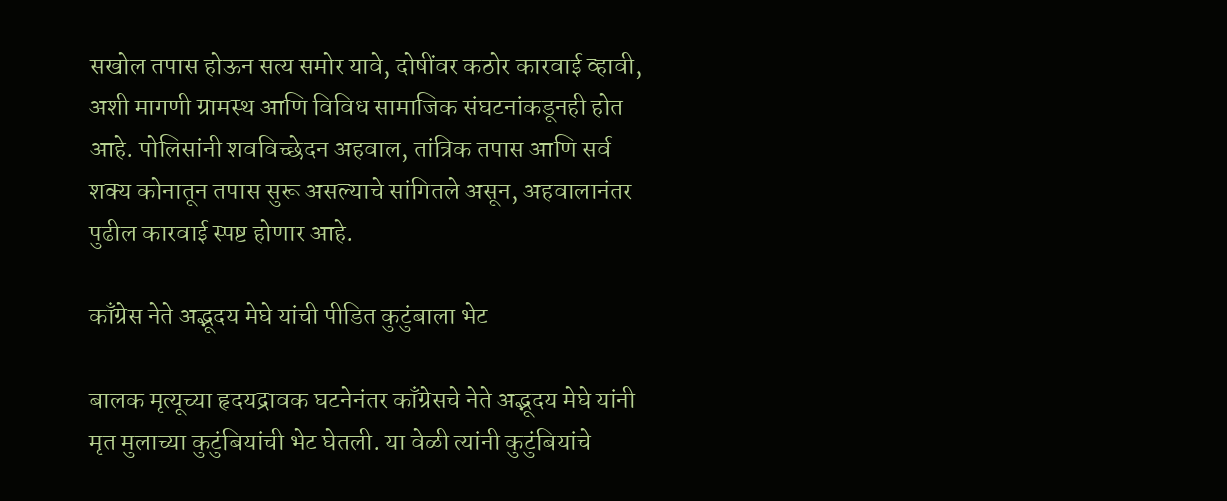सखोल तपास होऊन सत्य समोर यावे, दोषींवर कठोर कारवाई व्हावी, अशी मागणी ग्रामस्थ आणि विविध सामाजिक संघटनांकडूनही होत आहे. पोलिसांनी शवविच्छेदन अहवाल, तांत्रिक तपास आणि सर्व शक्य कोनातून तपास सुरू असल्याचे सांगितले असून, अहवालानंतर पुढील कारवाई स्पष्ट होणार आहे.

काँग्रेस नेते अद्भूदय मेघे यांची पीडित कुटुंबाला भेट

बालक मृत्यूच्या हृदयद्रावक घटनेनंतर काँग्रेसचे नेते अद्भूदय मेघे यांनी मृत मुलाच्या कुटुंबियांची भेट घेतली. या वेळी त्यांनी कुटुंबियांचे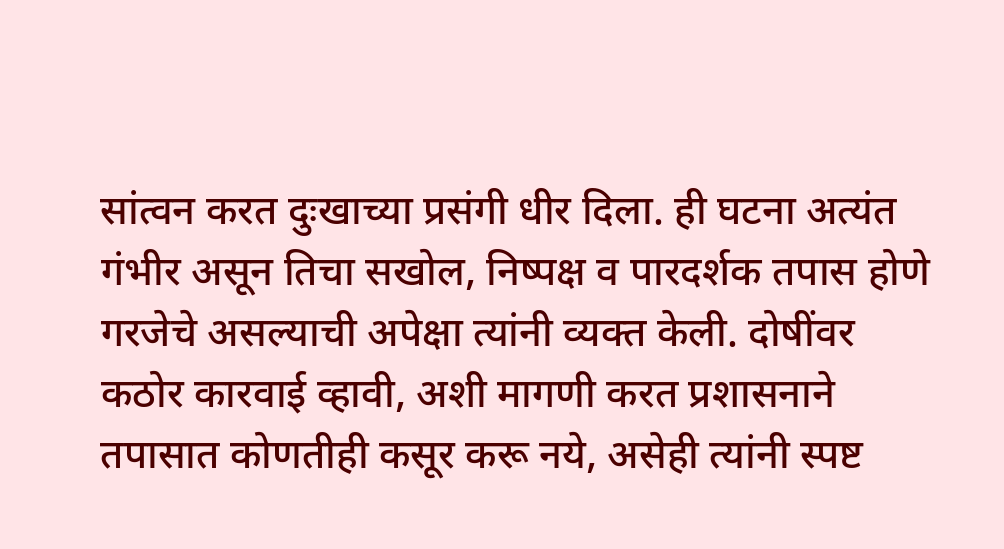सांत्वन करत दुःखाच्या प्रसंगी धीर दिला. ही घटना अत्यंत गंभीर असून तिचा सखोल, निष्पक्ष व पारदर्शक तपास होणे गरजेचे असल्याची अपेक्षा त्यांनी व्यक्त केली. दोषींवर कठोर कारवाई व्हावी, अशी मागणी करत प्रशासनाने तपासात कोणतीही कसूर करू नये, असेही त्यांनी स्पष्ट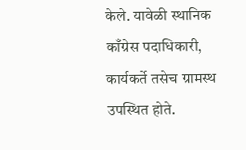केले. यावेळी स्थानिक काँग्रेस पदाधिकारी, कार्यकर्ते तसेच ग्रामस्थ उपस्थित होते.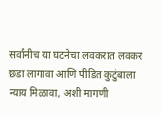सर्वांनीच या घटनेचा लवकरात लवकर छडा लागावा आणि पीडित कुटुंबाला न्याय मिळावा, अशी मागणी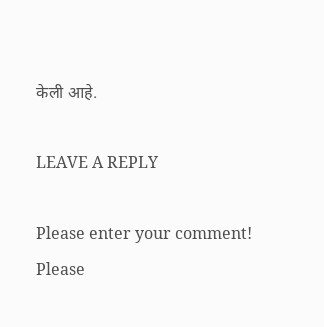केली आहे.

LEAVE A REPLY

Please enter your comment!
Please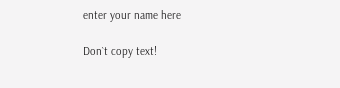enter your name here

Don`t copy text!